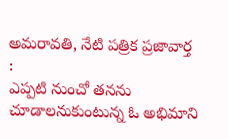అమరావతి, నేటి పత్రిక ప్రజావార్త :
ఎప్పటి నుంచో తనను చూడాలనుకుంటున్న ఓ అభిమాని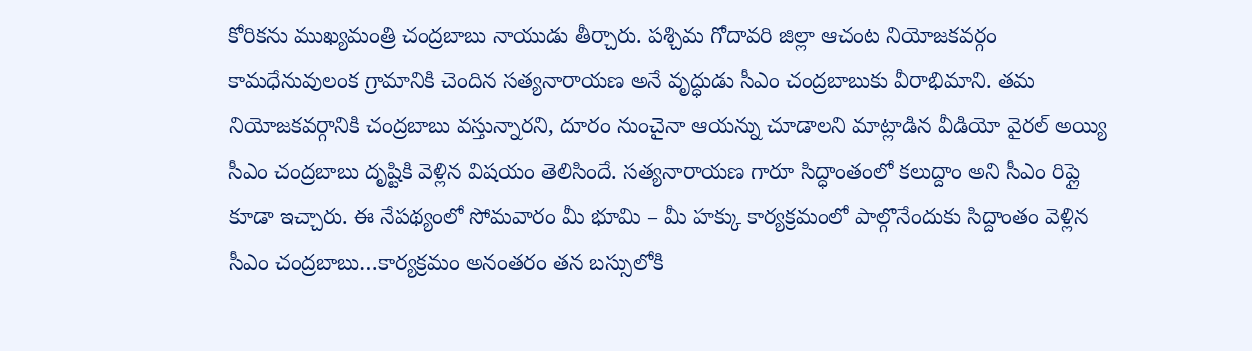కోరికను ముఖ్యమంత్రి చంద్రబాబు నాయుడు తీర్చారు. పశ్చిమ గోదావరి జిల్లా ఆచంట నియోజకవర్గం కామధేనువులంక గ్రామానికి చెందిన సత్యనారాయణ అనే వృద్ధుడు సీఎం చంద్రబాబుకు వీరాభిమాని. తమ నియోజకవర్గానికి చంద్రబాబు వస్తున్నారని, దూరం నుంచైనా ఆయన్ను చూడాలని మాట్లాడిన వీడియో వైరల్ అయ్యి సీఎం చంద్రబాబు దృష్టికి వెళ్లిన విషయం తెలిసిందే. సత్యనారాయణ గారూ సిద్ధాంతంలో కలుద్దాం అని సీఎం రిప్లై కూడా ఇచ్చారు. ఈ నేపథ్యంలో సోమవారం మీ భూమి – మీ హక్కు కార్యక్రమంలో పాల్గొనేందుకు సిద్దాంతం వెళ్లిన సీఎం చంద్రబాబు…కార్యక్రమం అనంతరం తన బస్సులోకి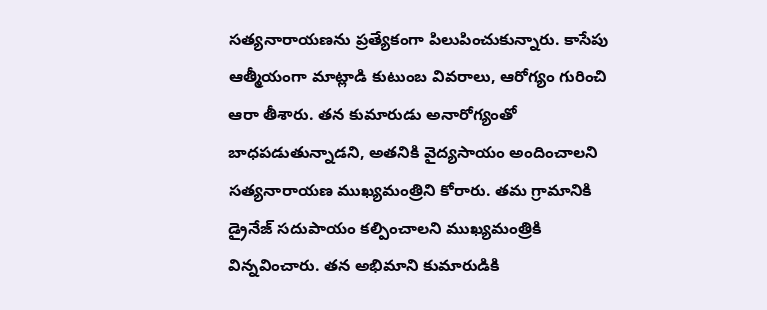సత్యనారాయణను ప్రత్యేకంగా పిలుపించుకున్నారు. కాసేపు ఆత్మీయంగా మాట్లాడి కుటుంబ వివరాలు, ఆరోగ్యం గురించి ఆరా తీశారు. తన కుమారుడు అనారోగ్యంతో బాధపడుతున్నాడని, అతనికి వైద్యసాయం అందించాలని సత్యనారాయణ ముఖ్యమంత్రిని కోరారు. తమ గ్రామానికి డ్రైనేజ్ సదుపాయం కల్పించాలని ముఖ్యమంత్రికి విన్నవించారు. తన అభిమాని కుమారుడికి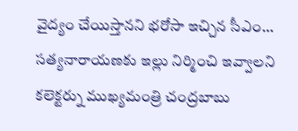వైద్యం చేయిస్తానని భరోసా ఇచ్చిన సీఎం… సత్యనారాయణకు ఇల్లు నిర్మించి ఇవ్వాలని కలెక్టర్ను ముఖ్యమంత్రి చంద్రబాబు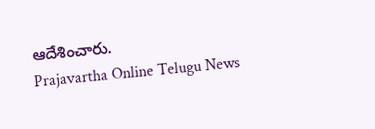ఆదేశించారు.
Prajavartha Online Telugu News